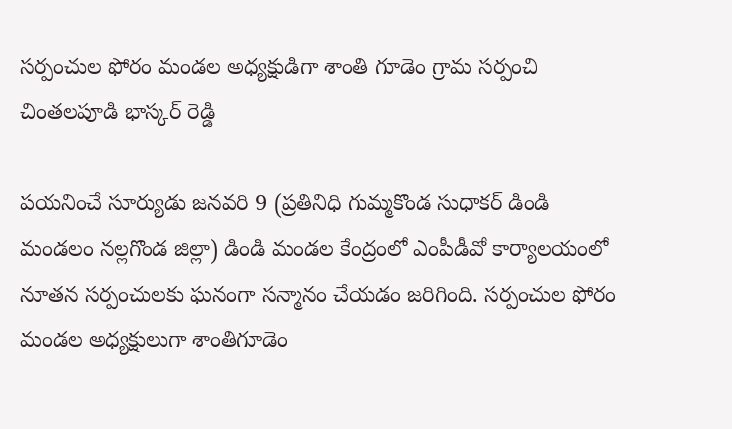సర్పంచుల ఫోరం మండల అధ్యక్షుడిగా శాంతి గూడెం గ్రామ సర్పంచి చింతలపూడి భాస్కర్ రెడ్డి

పయనించే సూర్యుడు జనవరి 9 (ప్రతినిధి గుమ్మకొండ సుధాకర్ డిండి మండలం నల్లగొండ జిల్లా) డిండి మండల కేంద్రంలో ఎంపీడీవో కార్యాలయంలో నూతన సర్పంచులకు ఘనంగా సన్మానం చేయడం జరిగింది. సర్పంచుల ఫోరం మండల అధ్యక్షులుగా శాంతిగూడెం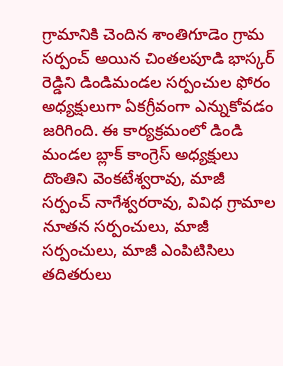గ్రామానికి చెందిన శాంతిగూడెం గ్రామ సర్పంచ్ అయిన చింతలపూడి భాస్కర్ రెడ్డిని డిండిమండల సర్పంచుల ఫోరం అధ్యక్షులుగా ఏకగ్రీవంగా ఎన్నుకోవడం జరిగింది. ఈ కార్యక్రమంలో డిండి మండల బ్లాక్ కాంగ్రెస్ అధ్యక్షులు దొంతిని వెంకటేశ్వరావు, మాజీ సర్పంచ్ నాగేశ్వరరావు, వివిధ గ్రామాల నూతన సర్పంచులు, మాజీ సర్పంచులు, మాజీ ఎంపిటిసిలు తదితరులు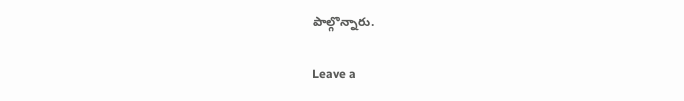పాల్గొన్నారు.

Leave a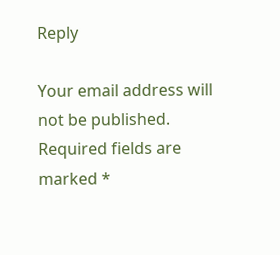Reply

Your email address will not be published. Required fields are marked *